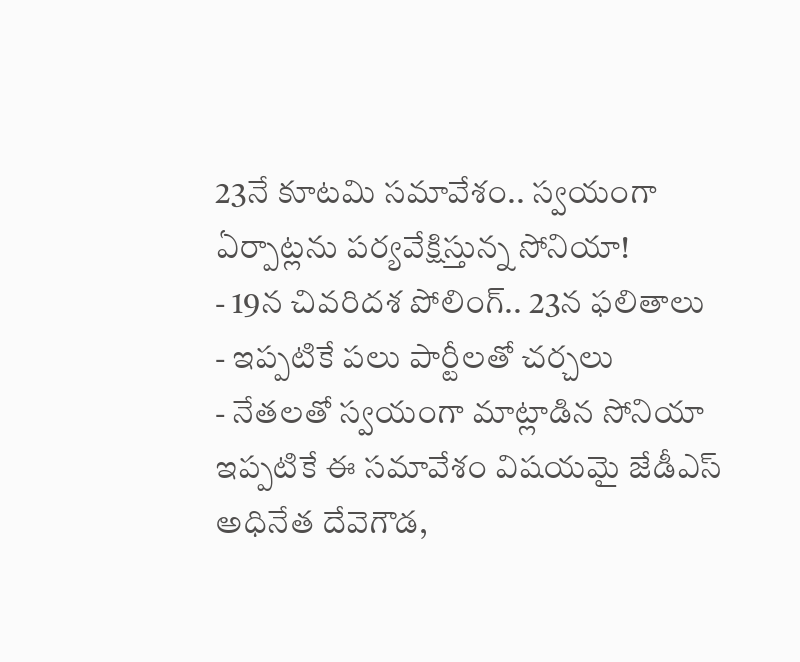23నే కూటమి సమావేశం.. స్వయంగా ఏర్పాట్లను పర్యవేక్షిస్తున్న సోనియా!
- 19న చివరిదశ పోలింగ్.. 23న ఫలితాలు
- ఇప్పటికే పలు పార్టీలతో చర్చలు
- నేతలతో స్వయంగా మాట్లాడిన సోనియా
ఇప్పటికే ఈ సమావేశం విషయమై జేడీఎస్ అధినేత దేవెగౌడ,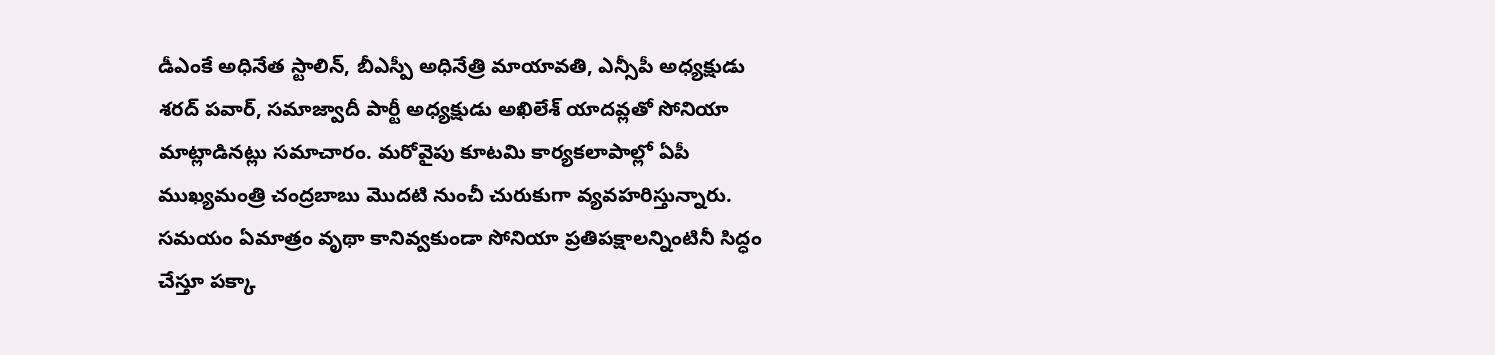డీఎంకే అధినేత స్టాలిన్, బీఎస్పీ అధినేత్రి మాయావతి, ఎన్సీపీ అధ్యక్షుడు శరద్ పవార్, సమాజ్వాదీ పార్టీ అధ్యక్షుడు అఖిలేశ్ యాదవ్లతో సోనియా మాట్లాడినట్లు సమాచారం. మరోవైపు కూటమి కార్యకలాపాల్లో ఏపీ ముఖ్యమంత్రి చంద్రబాబు మొదటి నుంచీ చురుకుగా వ్యవహరిస్తున్నారు. సమయం ఏమాత్రం వృథా కానివ్వకుండా సోనియా ప్రతిపక్షాలన్నింటినీ సిద్ధం చేస్తూ పక్కా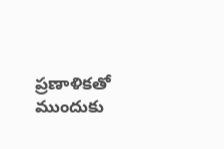ప్రణాళికతో ముందుకు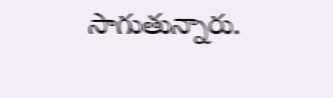సాగుతున్నారు.